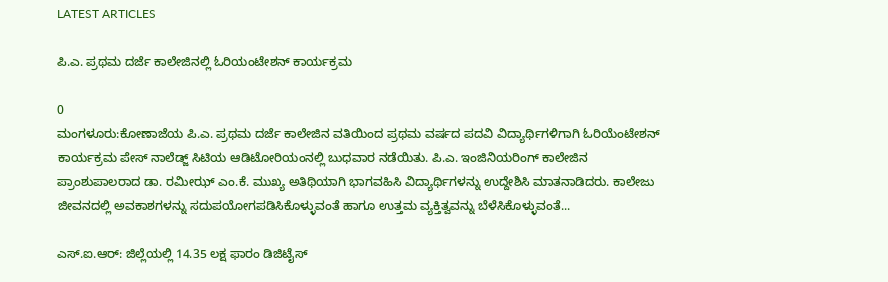LATEST ARTICLES

ಪಿ.ಎ. ಪ್ರಥಮ ದರ್ಜೆ ಕಾಲೇಜಿನಲ್ಲಿ ಓರಿಯಂಟೇಶನ್ ಕಾರ್ಯಕ್ರಮ

0
ಮಂಗಳೂರು:ಕೋಣಾಜೆಯ ಪಿ.ಎ. ಪ್ರಥಮ ದರ್ಜೆ ಕಾಲೇಜಿನ ವತಿಯಿಂದ ಪ್ರಥಮ ವರ್ಷದ ಪದವಿ ವಿದ್ಯಾರ್ಥಿಗಳಿಗಾಗಿ ಓರಿಯೆಂಟೇಶನ್ ಕಾರ್ಯಕ್ರಮ ಪೇಸ್ ನಾಲೆಡ್ಜ್ ಸಿಟಿಯ ಆಡಿಟೋರಿಯಂನಲ್ಲಿ ಬುಧವಾರ ನಡೆಯಿತು‌‌. ಪಿ.ಎ. ಇಂಜಿನಿಯರಿಂಗ್ ಕಾಲೇಜಿನ ಪ್ರಾಂಶುಪಾಲರಾದ ಡಾ. ರಮೀಝ್ ಎಂ.ಕೆ. ಮುಖ್ಯ ಅತಿಥಿಯಾಗಿ ಭಾಗವಹಿಸಿ ವಿದ್ಯಾರ್ಥಿಗಳನ್ನು ಉದ್ದೇಶಿಸಿ ಮಾತನಾಡಿದರು. ಕಾಲೇಜು ಜೀವನದಲ್ಲಿ ಅವಕಾಶಗಳನ್ನು ಸದುಪಯೋಗಪಡಿಸಿಕೊಳ್ಳುವಂತೆ ಹಾಗೂ ಉತ್ತಮ ವ್ಯಕ್ತಿತ್ವವನ್ನು ಬೆಳೆಸಿಕೊಳ್ಳುವಂತೆ...

ಎಸ್.ಐ.ಆರ್: ಜಿಲ್ಲೆಯಲ್ಲಿ 14.35 ಲಕ್ಷ ಫಾರಂ ಡಿಜಿಟೈಸ್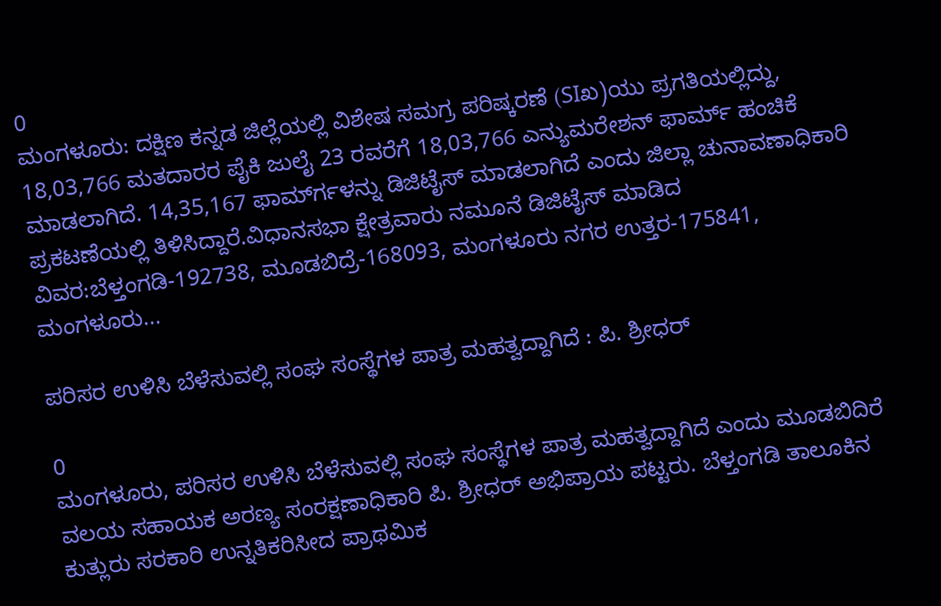0
ಮಂಗಳೂರು: ದಕ್ಷಿಣ ಕನ್ನಡ ಜಿಲ್ಲೆಯಲ್ಲಿ ವಿಶೇಷ ಸಮಗ್ರ ಪರಿಷ್ಕರಣೆ (SIಖ)ಯು ಪ್ರಗತಿಯಲ್ಲಿದ್ದು, 18,03,766 ಮತದಾರರ ಪೈಕಿ ಜುಲೈ 23 ರವರೆಗೆ 18,03,766 ಎನ್ಯುಮರೇಶನ್ ಫಾರ್ಮ್ ಹಂಚಿಕೆ ಮಾಡಲಾಗಿದೆ. 14,35,167 ಫಾರ್ಮ್‍ಗಳನ್ನು ಡಿಜಿಟೈಸ್ ಮಾಡಲಾಗಿದೆ ಎಂದು ಜಿಲ್ಲಾ ಚುನಾವಣಾಧಿಕಾರಿ ಪ್ರಕಟಣೆಯಲ್ಲಿ ತಿಳಿಸಿದ್ದಾರೆ.ವಿಧಾನಸಭಾ ಕ್ಷೇತ್ರವಾರು ನಮೂನೆ ಡಿಜಿಟೈಸ್ ಮಾಡಿದ ವಿವರ:ಬೆಳ್ತಂಗಡಿ-192738, ಮೂಡಬಿದ್ರೆ-168093, ಮಂಗಳೂರು ನಗರ ಉತ್ತರ-175841, ಮಂಗಳೂರು...

ಪರಿಸರ ಉಳಿಸಿ ಬೆಳೆಸುವಲ್ಲಿ ಸಂಘ ಸಂಸ್ಥೆಗಳ ಪಾತ್ರ ಮಹತ್ವದ್ದಾಗಿದೆ : ಪಿ. ಶ್ರೀಧರ್

0
ಮಂಗಳೂರು, ಪರಿಸರ ಉಳಿಸಿ ಬೆಳೆಸುವಲ್ಲಿ ಸಂಘ ಸಂಸ್ಥೆಗಳ ಪಾತ್ರ ಮಹತ್ವದ್ದಾಗಿದೆ ಎಂದು ಮೂಡಬಿದಿರೆ ವಲಯ ಸಹಾಯಕ ಅರಣ್ಯ ಸಂರಕ್ಷಣಾಧಿಕಾರಿ ಪಿ. ಶ್ರೀಧರ್ ಅಭಿಪ್ರಾಯ ಪಟ್ಟರು. ಬೆಳ್ತಂಗಡಿ ತಾಲೂಕಿನ ಕುತ್ಲುರು ಸರಕಾರಿ ಉನ್ನತಿಕರಿಸೀದ ಪ್ರಾಥಮಿಕ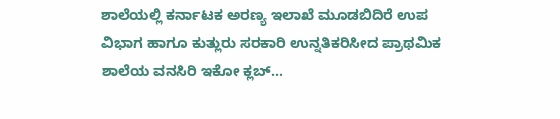ಶಾಲೆಯಲ್ಲಿ ಕರ್ನಾಟಕ ಅರಣ್ಯ ಇಲಾಖೆ ಮೂಡಬಿದಿರೆ ಉಪ ವಿಭಾಗ ಹಾಗೂ ಕುತ್ಲುರು ಸರಕಾರಿ ಉನ್ನತಿಕರಿಸೀದ ಪ್ರಾಥಮಿಕ ಶಾಲೆಯ ವನಸಿರಿ ಇಕೋ ಕ್ಲಬ್...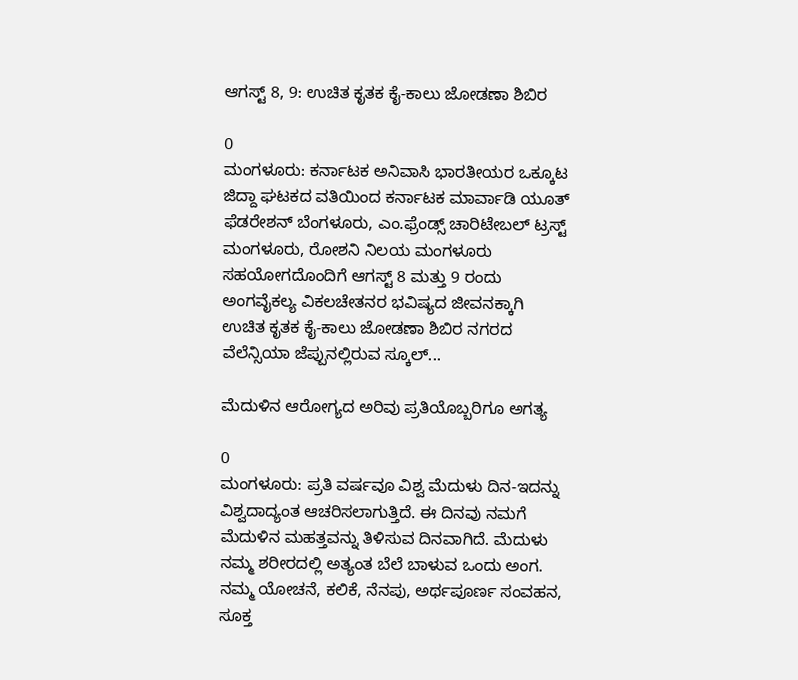ಆಗಸ್ಟ್ 8, 9: ಉಚಿತ ಕೃತಕ ಕೈ-ಕಾಲು ಜೋಡಣಾ ಶಿಬಿರ

0
ಮಂಗಳೂರು: ಕರ್ನಾಟಕ ಅನಿವಾಸಿ ಭಾರತೀಯರ ಒಕ್ಕೂಟ ಜಿದ್ದಾ ಘಟಕದ ವತಿಯಿಂದ ಕರ್ನಾಟಕ ಮಾರ್ವಾಡಿ ಯೂತ್ ಫೆಡರೇಶನ್ ಬೆಂಗಳೂರು, ಎಂ.ಫ್ರೆಂಡ್ಸ್ ಚಾರಿಟೇಬಲ್ ಟ್ರಸ್ಟ್ ಮಂಗಳೂರು, ರೋಶನಿ ನಿಲಯ ಮಂಗಳೂರು ಸಹಯೋಗದೊಂದಿಗೆ ಆಗಸ್ಟ್ 8 ಮತ್ತು 9 ರಂದು ಅಂಗವೈಕಲ್ಯ ವಿಕಲಚೇತನರ ಭವಿಷ್ಯದ ಜೀವನಕ್ಕಾಗಿ ಉಚಿತ ಕೃತಕ ಕೈ-ಕಾಲು ಜೋಡಣಾ ಶಿಬಿರ ನಗರದ ವೆಲೆನ್ಸಿಯಾ ಜೆಪ್ಪುನಲ್ಲಿರುವ ಸ್ಕೂಲ್...

ಮೆದುಳಿನ ಆರೋಗ್ಯದ ಅರಿವು ಪ್ರತಿಯೊಬ್ಬರಿಗೂ ಅಗತ್ಯ

0
ಮಂಗಳೂರು: ಪ್ರತಿ ವರ್ಷವೂ ವಿಶ್ವ ಮೆದುಳು ದಿನ-ಇದನ್ನು ವಿಶ್ವದಾದ್ಯಂತ ಆಚರಿಸಲಾಗುತ್ತಿದೆ. ಈ ದಿನವು ನಮಗೆ ಮೆದುಳಿನ ಮಹತ್ತವನ್ನು ತಿಳಿಸುವ ದಿನವಾಗಿದೆ. ಮೆದುಳು ನಮ್ಮ ಶರೀರದಲ್ಲಿ ಅತ್ಯಂತ ಬೆಲೆ ಬಾಳುವ ಒಂದು ಅಂಗ. ನಮ್ಮ ಯೋಚನೆ, ಕಲಿಕೆ, ನೆನಪು, ಅರ್ಥಪೂರ್ಣ ಸಂವಹನ, ಸೂಕ್ತ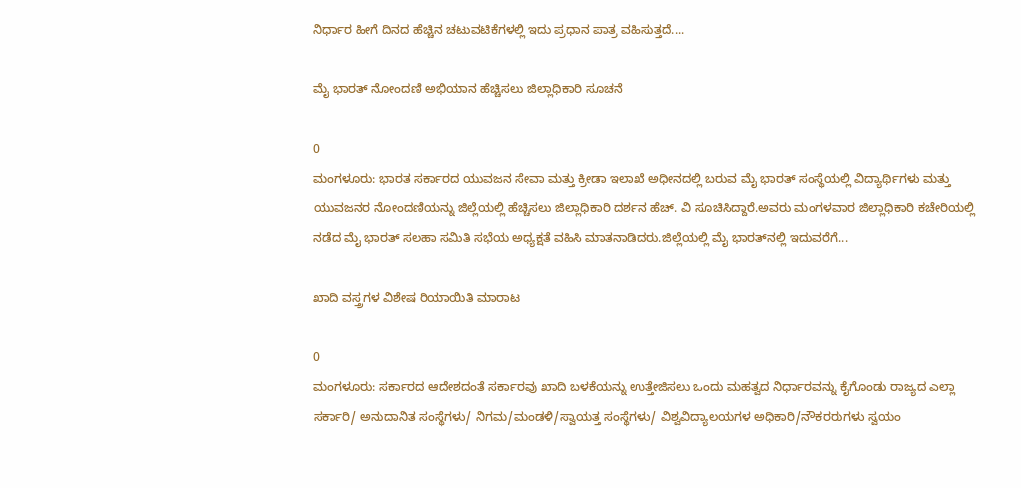ನಿರ್ಧಾರ ಹೀಗೆ ದಿನದ ಹೆಚ್ಚಿನ ಚಟುವಟಿಕೆಗಳಲ್ಲಿ ಇದು ಪ್ರಧಾನ ಪಾತ್ರ ವಹಿಸುತ್ತದೆ....

ಮೈ ಭಾರತ್ ನೋಂದಣಿ ಅಭಿಯಾನ ಹೆಚ್ಚಿಸಲು ಜಿಲ್ಲಾಧಿಕಾರಿ ಸೂಚನೆ

0
ಮಂಗಳೂರು: ಭಾರತ ಸರ್ಕಾರದ ಯುವಜನ ಸೇವಾ ಮತ್ತು ಕ್ರೀಡಾ ಇಲಾಖೆ ಅಧೀನದಲ್ಲಿ ಬರುವ ಮೈ ಭಾರತ್ ಸಂಸ್ಥೆಯಲ್ಲಿ ವಿದ್ಯಾರ್ಥಿಗಳು ಮತ್ತು ಯುವಜನರ ನೋಂದಣಿಯನ್ನು ಜಿಲ್ಲೆಯಲ್ಲಿ ಹೆಚ್ಚಿಸಲು ಜಿಲ್ಲಾಧಿಕಾರಿ ದರ್ಶನ ಹೆಚ್. ವಿ ಸೂಚಿಸಿದ್ದಾರೆ.ಅವರು ಮಂಗಳವಾರ ಜಿಲ್ಲಾಧಿಕಾರಿ ಕಚೇರಿಯಲ್ಲಿ ನಡೆದ ಮೈ ಭಾರತ್ ಸಲಹಾ ಸಮಿತಿ ಸಭೆಯ ಅಧ್ಯಕ್ಷತೆ ವಹಿಸಿ ಮಾತನಾಡಿದರು.ಜಿಲ್ಲೆಯಲ್ಲಿ ಮೈ ಭಾರತ್‍ನಲ್ಲಿ ಇದುವರೆಗೆ...

ಖಾದಿ ವಸ್ತ್ರಗಳ ವಿಶೇಷ ರಿಯಾಯಿತಿ ಮಾರಾಟ

0
ಮಂಗಳೂರು: ಸರ್ಕಾರದ ಆದೇಶದಂತೆ ಸರ್ಕಾರವು ಖಾದಿ ಬಳಕೆಯನ್ನು ಉತ್ತೇಜಿಸಲು ಒಂದು ಮಹತ್ವದ ನಿರ್ಧಾರವನ್ನು ಕೈಗೊಂಡು ರಾಜ್ಯದ ಎಲ್ಲಾ ಸರ್ಕಾರಿ/ ಅನುದಾನಿತ ಸಂಸ್ಥೆಗಳು/ ನಿಗಮ/ಮಂಡಳಿ/ಸ್ವಾಯತ್ತ ಸಂಸ್ಥೆಗಳು/ ವಿಶ್ವವಿದ್ಯಾಲಯಗಳ ಅಧಿಕಾರಿ/ನೌಕರರುಗಳು ಸ್ವಯಂ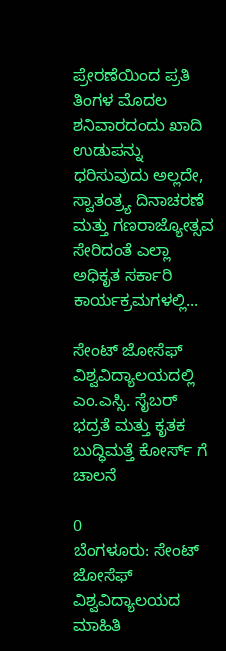ಪ್ರೇರಣೆಯಿಂದ ಪ್ರತಿ ತಿಂಗಳ ಮೊದಲ ಶನಿವಾರದಂದು ಖಾದಿ ಉಡುಪನ್ನು ಧರಿಸುವುದು ಅಲ್ಲದೇ, ಸ್ವಾತಂತ್ರ್ಯ ದಿನಾಚರಣೆ ಮತ್ತು ಗಣರಾಜ್ಯೋತ್ಸವ ಸೇರಿದಂತೆ ಎಲ್ಲಾ ಅಧಿಕೃತ ಸರ್ಕಾರಿ ಕಾರ್ಯಕ್ರಮಗಳಲ್ಲಿ...

ಸೇಂಟ್ ಜೋಸೆಫ್ ವಿಶ್ವವಿದ್ಯಾಲಯದಲ್ಲಿ ಎಂ.ಎಸ್ಸಿ. ಸೈಬರ್ ಭದ್ರತೆ ಮತ್ತು ಕೃತಕ ಬುದ್ಧಿಮತ್ತೆ ಕೋರ್ಸ್ ಗೆ ಚಾಲನೆ

0
ಬೆಂಗಳೂರು: ಸೇಂಟ್ ಜೋಸೆಫ್ ವಿಶ್ವವಿದ್ಯಾಲಯದ ಮಾಹಿತಿ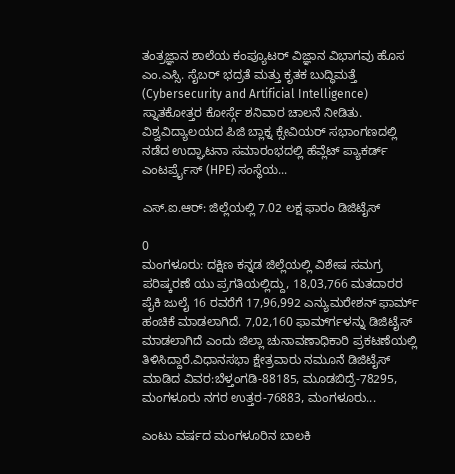ತಂತ್ರಜ್ಞಾನ ಶಾಲೆಯ ಕಂಪ್ಯೂಟರ್ ವಿಜ್ಞಾನ ವಿಭಾಗವು ಹೊಸ ಎಂ.ಎಸ್ಸಿ. ಸೈಬರ್ ಭದ್ರತೆ ಮತ್ತು ಕೃತಕ ಬುದ್ಧಿಮತ್ತೆ (Cybersecurity and Artificial Intelligence) ಸ್ನಾತಕೋತ್ತರ ಕೋರ್ಸ್ಗೆ ಶನಿವಾರ ಚಾಲನೆ ನೀಡಿತು. ವಿಶ್ವವಿದ್ಯಾಲಯದ ಪಿಜಿ ಬ್ಲಾಕ್ನ ಕ್ಸೇವಿಯರ್ ಸಭಾಂಗಣದಲ್ಲಿ ನಡೆದ ಉದ್ಘಾಟನಾ ಸಮಾರಂಭದಲ್ಲಿ ಹೆವ್ಲೆಟ್ ಪ್ಯಾಕರ್ಡ್ ಎಂಟರ್ಪ್ರೈಸ್ (HPE) ಸಂಸ್ಥೆಯ...

ಎಸ್.ಐ.ಆರ್: ಜಿಲ್ಲೆಯಲ್ಲಿ 7.02 ಲಕ್ಷ ಫಾರಂ ಡಿಜಿಟೈಸ್

0
ಮಂಗಳೂರು: ದಕ್ಷಿಣ ಕನ್ನಡ ಜಿಲ್ಲೆಯಲ್ಲಿ ವಿಶೇಷ ಸಮಗ್ರ ಪರಿಷ್ಕರಣೆ ಯು ಪ್ರಗತಿಯಲ್ಲಿದ್ದು, 18,03,766 ಮತದಾರರ ಪೈಕಿ ಜುಲೈ 16 ರವರೆಗೆ 17,96,992 ಎನ್ಯುಮರೇಶನ್ ಫಾರ್ಮ್ ಹಂಚಿಕೆ ಮಾಡಲಾಗಿದೆ. 7,02,160 ಫಾರ್ಮ್‍ಗಳನ್ನು ಡಿಜಿಟೈಸ್ ಮಾಡಲಾಗಿದೆ ಎಂದು ಜಿಲ್ಲಾ ಚುನಾವಣಾಧಿಕಾರಿ ಪ್ರಕಟಣೆಯಲ್ಲಿ ತಿಳಿಸಿದ್ದಾರೆ.ವಿಧಾನಸಭಾ ಕ್ಷೇತ್ರವಾರು ನಮೂನೆ ಡಿಜಿಟೈಸ್ ಮಾಡಿದ ವಿವರ:ಬೆಳ್ತಂಗಡಿ-88185, ಮೂಡಬಿದ್ರೆ-78295, ಮಂಗಳೂರು ನಗರ ಉತ್ತರ-76883, ಮಂಗಳೂರು...

ಎಂಟು ವರ್ಷದ ಮಂಗಳೂರಿನ ಬಾಲಕಿ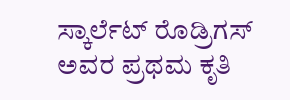ಸ್ಕಾರ್ಲೆಟ್ ರೊಡ್ರಿಗಸ್ ಅವರ ಪ್ರಥಮ ಕೃತಿ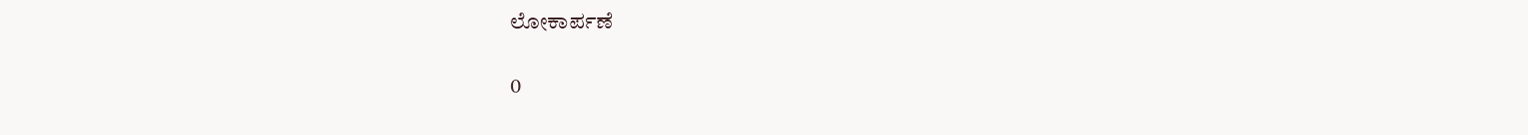ಲೋಕಾರ್ಪಣೆ

0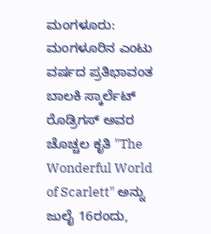ಮಂಗಳೂರು: ಮಂಗಳೂರಿನ ಎಂಟು ವರ್ಷದ ಪ್ರತಿಭಾವಂತ ಬಾಲಕಿ ಸ್ಕಾರ್ಲೆಟ್ ರೊಡ್ರಿಗಸ್ ಅವರ ಚೊಚ್ಚಲ ಕೃತಿ "The Wonderful World of Scarlett" ಅನ್ನು ಜುಲೈ 16ರಂದು,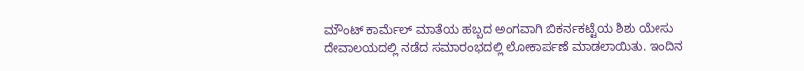ಮೌಂಟ್ ಕಾರ್ಮೆಲ್ ಮಾತೆಯ ಹಬ್ಬದ ಅಂಗವಾಗಿ ಬಿಕರ್ನಕಟ್ಟೆಯ ಶಿಶು ಯೇಸು ದೇವಾಲಯದಲ್ಲಿ ನಡೆದ ಸಮಾರಂಭದಲ್ಲಿ ಲೋಕಾರ್ಪಣೆ ಮಾಡಲಾಯಿತು. ಇಂದಿನ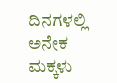ದಿನಗಳಲ್ಲಿ ಅನೇಕ ಮಕ್ಕಳು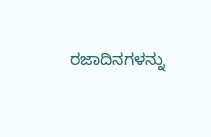ರಜಾದಿನಗಳನ್ನು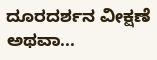ದೂರದರ್ಶನ ವೀಕ್ಷಣೆ ಅಥವಾ...